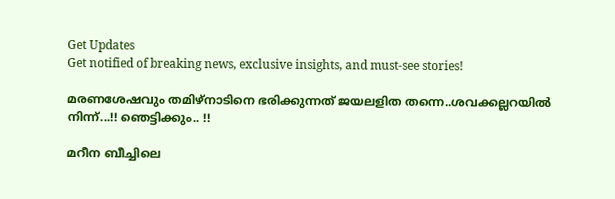Get Updates
Get notified of breaking news, exclusive insights, and must-see stories!

മരണശേഷവും തമിഴ്‌നാടിനെ ഭരിക്കുന്നത് ജയലളിത തന്നെ..ശവക്കല്ലറയില്‍ നിന്ന്...!! ഞെട്ടിക്കും.. !!

മറീന ബീച്ചിലെ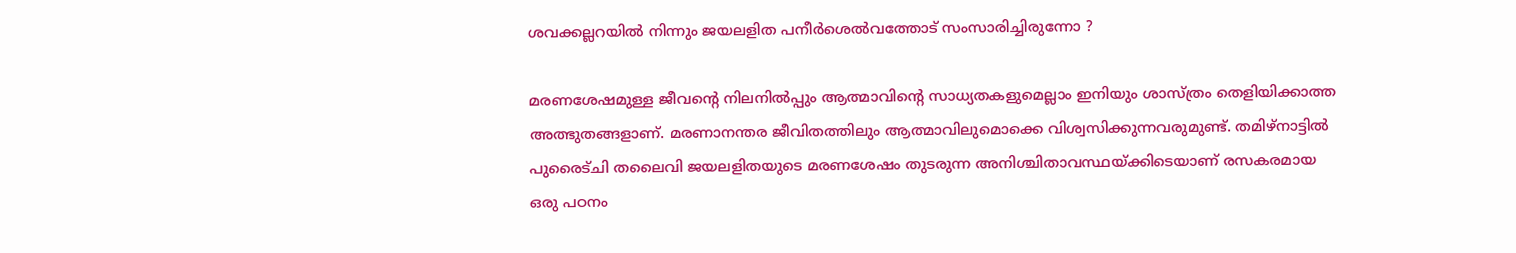ശവക്കല്ലറയിൽ നിന്നും ജയലളിത പനീർശെൽവത്തോട് സംസാരിച്ചിരുന്നോ ?

മരണശേഷമുള്ള ജീവന്റെ നിലനില്‍പ്പും ആത്മാവിന്റെ സാധ്യതകളുമെല്ലാം ഇനിയും ശാസ്ത്രം തെളിയിക്കാത്ത അത്ഭുതങ്ങളാണ്. മരണാനന്തര ജീവിതത്തിലും ആത്മാവിലുമൊക്കെ വിശ്വസിക്കുന്നവരുമുണ്ട്. തമിഴ്‌നാട്ടില്‍ പുരൈട്ചി തലൈവി ജയലളിതയുടെ മരണശേഷം തുടരുന്ന അനിശ്ചിതാവസ്ഥയ്ക്കിടെയാണ് രസകരമായ ഒരു പഠനം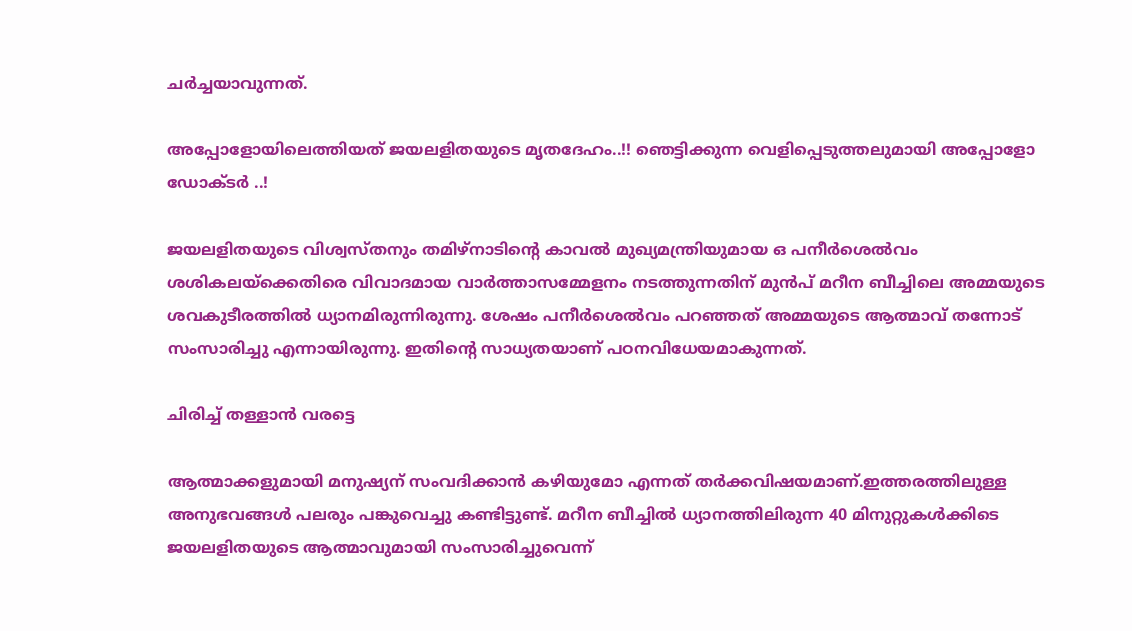ചര്‍ച്ചയാവുന്നത്.

അപ്പോളോയിലെത്തിയത് ജയലളിതയുടെ മൃതദേഹം..!! ഞെട്ടിക്കുന്ന വെളിപ്പെടുത്തലുമായി അപ്പോളോ ഡോക്ടര്‍ ..!

ജയലളിതയുടെ വിശ്വസ്തനും തമിഴ്‌നാടിന്റെ കാവല്‍ മുഖ്യമന്ത്രിയുമായ ഒ പനീര്‍ശെല്‍വം ശശികലയ്‌ക്കെതിരെ വിവാദമായ വാര്‍ത്താസമ്മേളനം നടത്തുന്നതിന് മുന്‍പ് മറീന ബീച്ചിലെ അമ്മയുടെ ശവകുടീരത്തില്‍ ധ്യാനമിരുന്നിരുന്നു. ശേഷം പനീര്‍ശെല്‍വം പറഞ്ഞത് അമ്മയുടെ ആത്മാവ് തന്നോട് സംസാരിച്ചു എന്നായിരുന്നു. ഇതിന്റെ സാധ്യതയാണ് പഠനവിധേയമാകുന്നത്.

ചിരിച്ച് തള്ളാൻ വരട്ടെ

ആത്മാക്കളുമായി മനുഷ്യന് സംവദിക്കാന്‍ കഴിയുമോ എന്നത് തര്‍ക്കവിഷയമാണ്.ഇത്തരത്തിലുള്ള അനുഭവങ്ങള്‍ പലരും പങ്കുവെച്ചു കണ്ടിട്ടുണ്ട്. മറീന ബീച്ചില്‍ ധ്യാനത്തിലിരുന്ന 40 മിനുറ്റുകള്‍ക്കിടെ ജയലളിതയുടെ ആത്മാവുമായി സംസാരിച്ചുവെന്ന്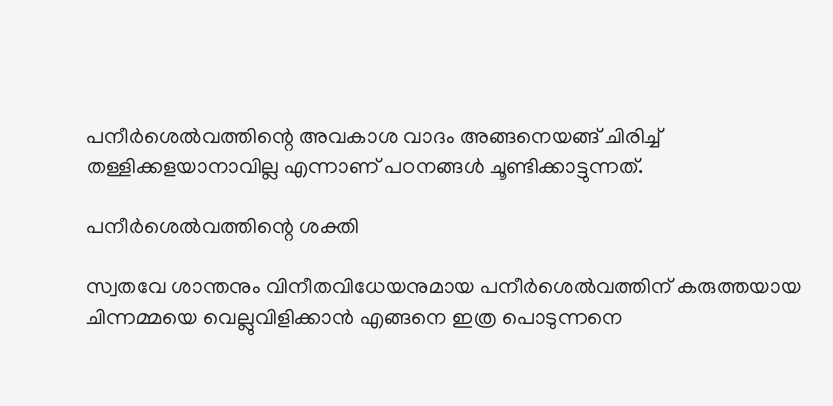പനീര്‍ശെല്‍വത്തിന്റെ അവകാശ വാദം അങ്ങനെയങ്ങ് ചിരിച്ച് തള്ളിക്കളയാനാവില്ല എന്നാണ് പഠനങ്ങള്‍ ചൂണ്ടിക്കാട്ടുന്നത്.

പനീർശെൽവത്തിന്റെ ശക്തി

സ്വതവേ ശാന്തനും വിനീതവിധേയനുമായ പനീര്‍ശെല്‍വത്തിന് കരുത്തയായ ചിന്നമ്മയെ വെല്ലുവിളിക്കാന്‍ എങ്ങനെ ഇത്ര പൊടുന്നനെ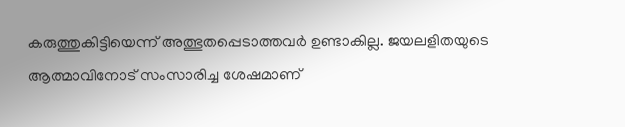കരുത്തുകിട്ടിയെന്ന് അത്ഭുതപ്പെടാത്തവര്‍ ഉണ്ടാകില്ല. ജയലളിതയുടെ ആത്മാവിനോട് സംസാരിച്ച ശേഷമാണ്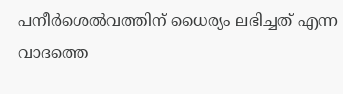പനീര്‍ശെല്‍വത്തിന് ധൈര്യം ലഭിച്ചത് എന്ന വാദത്തെ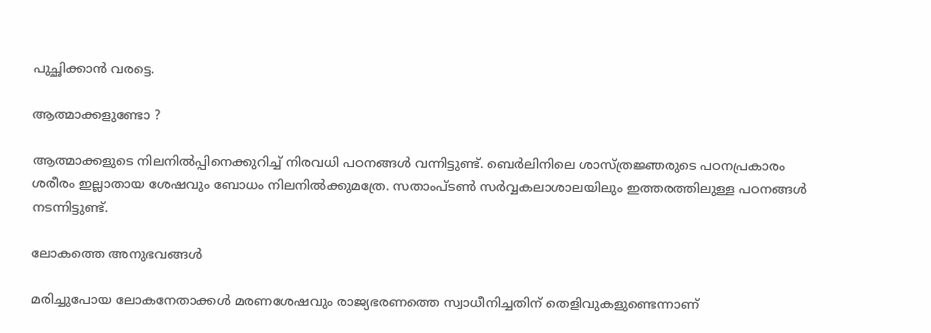പുച്ഛിക്കാന്‍ വരട്ടെ.

ആത്മാക്കളുണ്ടോ ?

ആത്മാക്കളുടെ നിലനില്‍പ്പിനെക്കുറിച്ച് നിരവധി പഠനങ്ങള്‍ വന്നിട്ടുണ്ട്. ബെര്‍ലിനിലെ ശാസ്ത്രജ്ഞരുടെ പഠനപ്രകാരം ശരീരം ഇല്ലാതായ ശേഷവും ബോധം നിലനില്‍ക്കുമത്രേ. സതാംപ്ടണ്‍ സര്‍വ്വകലാശാലയിലും ഇത്തരത്തിലുള്ള പഠനങ്ങള്‍ നടന്നിട്ടുണ്ട്.

ലോകത്തെ അനുഭവങ്ങൾ

മരിച്ചുപോയ ലോകനേതാക്കള്‍ മരണശേഷവും രാജ്യഭരണത്തെ സ്വാധീനിച്ചതിന് തെളിവുകളുണ്ടെന്നാണ്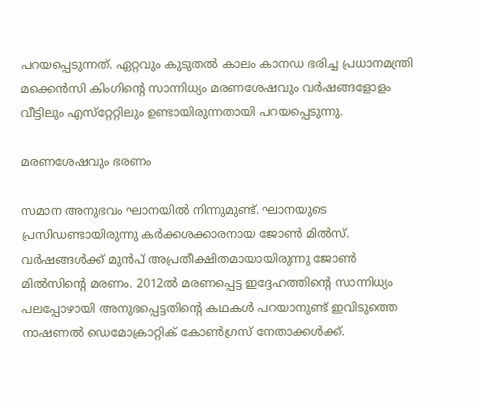പറയപ്പെടുന്നത്. ഏറ്റവും കുടുതല്‍ കാലം കാനഡ ഭരിച്ച പ്രധാനമന്ത്രി മക്കെന്‍സി കിംഗിന്റെ സാന്നിധ്യം മരണശേഷവും വര്‍ഷങ്ങളോളം വീട്ടിലും എസ്‌റ്റേറ്റിലും ഉണ്ടായിരുന്നതായി പറയപ്പെടുന്നു.

മരണശേഷവും ഭരണം

സമാന അനുഭവം ഘാനയില്‍ നിന്നുമുണ്ട്. ഘാനയുടെ പ്രസിഡണ്ടായിരുന്നു കര്‍ക്കശക്കാരനായ ജോണ്‍ മില്‍സ്. വര്‍ഷങ്ങള്‍ക്ക് മുന്‍പ് അപ്രതീക്ഷിതമായായിരുന്നു ജോണ്‍ മില്‍സിന്റെ മരണം. 2012ല്‍ മരണപ്പെട്ട ഇദ്ദേഹത്തിന്റെ സാന്നിധ്യം പലപ്പോഴായി അനുഭപ്പെട്ടതിന്റെ കഥകള്‍ പറയാനുണ്ട് ഇവിടുത്തെ നാഷണല്‍ ഡെമോക്രാറ്റിക് കോണ്‍ഗ്രസ് നേതാക്കള്‍ക്ക്.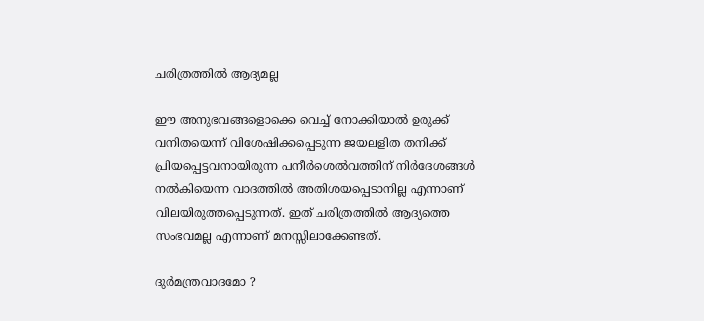ചരിത്രത്തില്‍ ആദ്യമല്ല

ഈ അനുഭവങ്ങളൊക്കെ വെച്ച് നോക്കിയാല്‍ ഉരുക്ക് വനിതയെന്ന് വിശേഷിക്കപ്പെടുന്ന ജയലളിത തനിക്ക് പ്രിയപ്പെട്ടവനായിരുന്ന പനീര്‍ശെല്‍വത്തിന് നിര്‍ദേശങ്ങള്‍ നല്‍കിയെന്ന വാദത്തില്‍ അതിശയപ്പെടാനില്ല എന്നാണ് വിലയിരുത്തപ്പെടുന്നത്. ഇത് ചരിത്രത്തില്‍ ആദ്യത്തെ സംഭവമല്ല എന്നാണ് മനസ്സിലാക്കേണ്ടത്.

ദുർമന്ത്രവാദമോ ?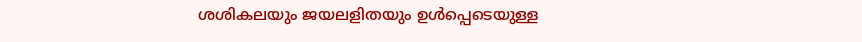ശശികലയും ജയലളിതയും ഉള്‍പ്പെടെയുള്ള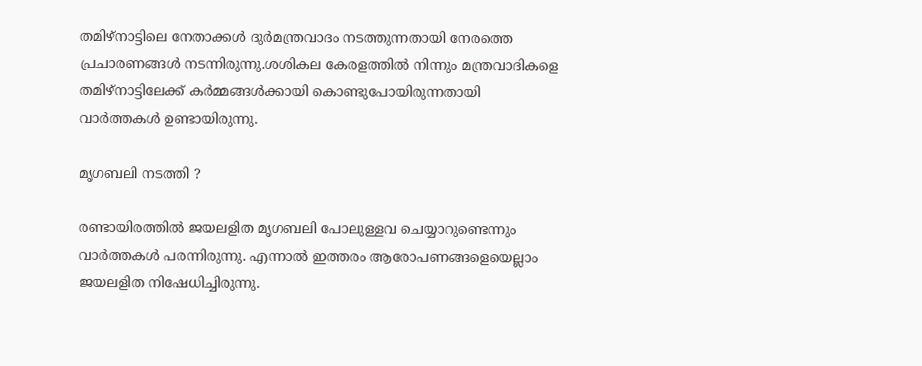തമിഴ്‌നാട്ടിലെ നേതാക്കള്‍ ദുര്‍മന്ത്രവാദം നടത്തുന്നതായി നേരത്തെ പ്രചാരണങ്ങള്‍ നടന്നിരുന്നു.ശശികല കേരളത്തില്‍ നിന്നും മന്ത്രവാദികളെ തമിഴ്‌നാട്ടിലേക്ക് കര്‍മ്മങ്ങള്‍ക്കായി കൊണ്ടുപോയിരുന്നതായി വാര്‍ത്തകള്‍ ഉണ്ടായിരുന്നു.

മൃഗബലി നടത്തി ?

രണ്ടായിരത്തില്‍ ജയലളിത മൃഗബലി പോലുള്ളവ ചെയ്യാറുണ്ടെന്നും വാര്‍ത്തകള്‍ പരന്നിരുന്നു. എന്നാല്‍ ഇത്തരം ആരോപണങ്ങളെയെല്ലാം ജയലളിത നിഷേധിച്ചിരുന്നു.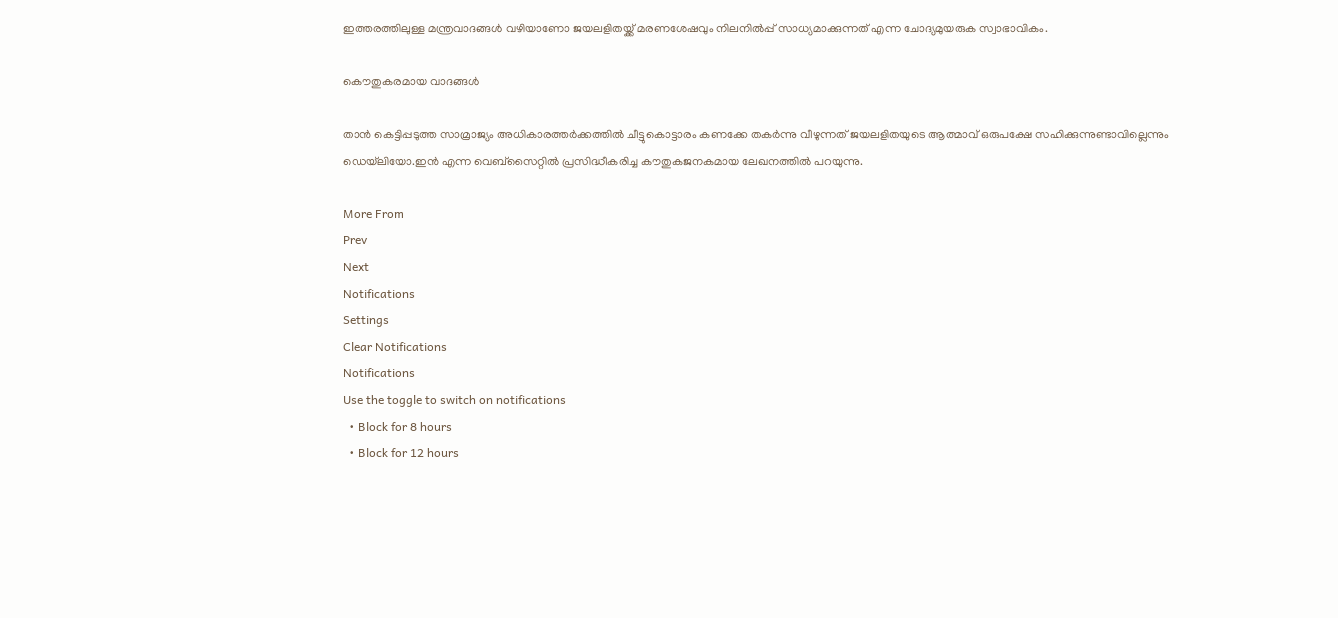ഇത്തരത്തിലുള്ള മന്ത്രവാദങ്ങള്‍ വഴിയാണോ ജയലളിതയ്ക്ക് മരണശേഷവും നിലനില്‍പ്പ് സാധ്യമാക്കുന്നത് എന്ന ചോദ്യമുയരുക സ്വാഭാവികം.

കൌതുകരമായ വാദങ്ങൾ

താന്‍ കെട്ടിപ്പടുത്ത സാമ്രാജ്യം അധികാരത്തര്‍ക്കത്തില്‍ ചീട്ടുകൊട്ടാരം കണക്കേ തകര്‍ന്നു വീഴുന്നത് ജയലളിതയുടെ ആത്മാവ് ഒരുപക്ഷേ സഹിക്കുന്നുണ്ടാവില്ലെന്നും ഡെയ്‌ലിയോ.ഇന്‍ എന്ന വെബ്‌സൈറ്റില്‍ പ്രസിദ്ധീകരിച്ച കൗതുകജനകമായ ലേഖനത്തില്‍ പറയുന്നു.

More From
Prev
Next
Notifications
Settings
Clear Notifications
Notifications
Use the toggle to switch on notifications
  • Block for 8 hours
  • Block for 12 hours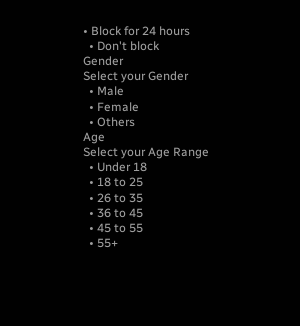• Block for 24 hours
  • Don't block
Gender
Select your Gender
  • Male
  • Female
  • Others
Age
Select your Age Range
  • Under 18
  • 18 to 25
  • 26 to 35
  • 36 to 45
  • 45 to 55
  • 55+